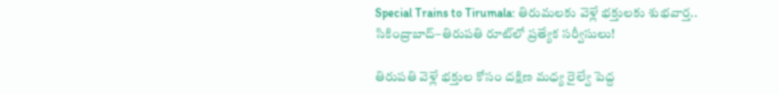Special Trains to Tirumala: తిరుమలకు వెళ్లే భక్తులకు శుభవార్త.. సికింద్రాబాద్‌–తిరుపతి రూట్‌లో ప్రత్యేక సర్వీసులు!

తిరుపతి వెళ్లే భక్తుల కోసం దక్షిణ మధ్య రైల్వే పెద్ద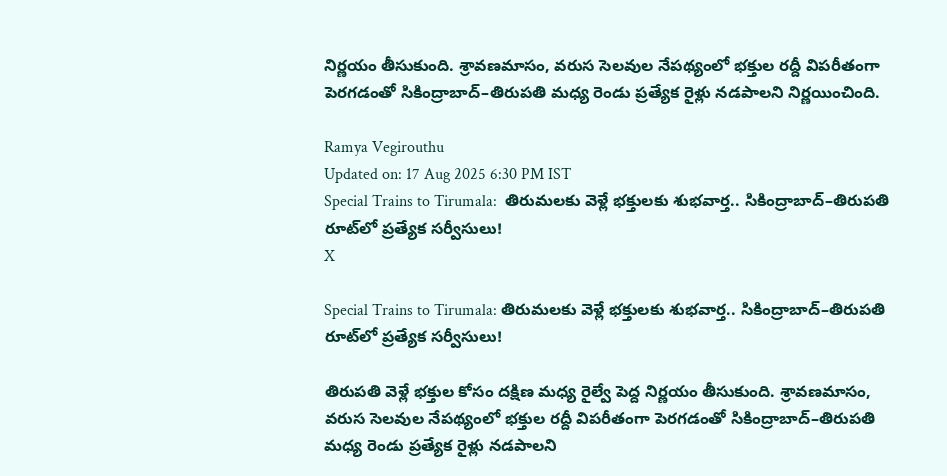నిర్ణయం తీసుకుంది. శ్రావణమాసం, వరుస సెలవుల నేపథ్యంలో భక్తుల రద్దీ విపరీతంగా పెరగడంతో సికింద్రాబాద్–తిరుపతి మధ్య రెండు ప్రత్యేక రైళ్లు నడపాలని నిర్ణయించింది.

Ramya Vegirouthu
Updated on: 17 Aug 2025 6:30 PM IST
Special Trains to Tirumala:  తిరుమలకు వెళ్లే భక్తులకు శుభవార్త.. సికింద్రాబాద్‌–తిరుపతి రూట్‌లో ప్రత్యేక సర్వీసులు!
X

Special Trains to Tirumala: తిరుమలకు వెళ్లే భక్తులకు శుభవార్త.. సికింద్రాబాద్‌–తిరుపతి రూట్‌లో ప్రత్యేక సర్వీసులు!

తిరుపతి వెళ్లే భక్తుల కోసం దక్షిణ మధ్య రైల్వే పెద్ద నిర్ణయం తీసుకుంది. శ్రావణమాసం, వరుస సెలవుల నేపథ్యంలో భక్తుల రద్దీ విపరీతంగా పెరగడంతో సికింద్రాబాద్–తిరుపతి మధ్య రెండు ప్రత్యేక రైళ్లు నడపాలని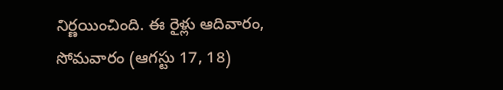నిర్ణయించింది. ఈ రైళ్లు ఆదివారం, సోమవారం (ఆగస్టు 17, 18)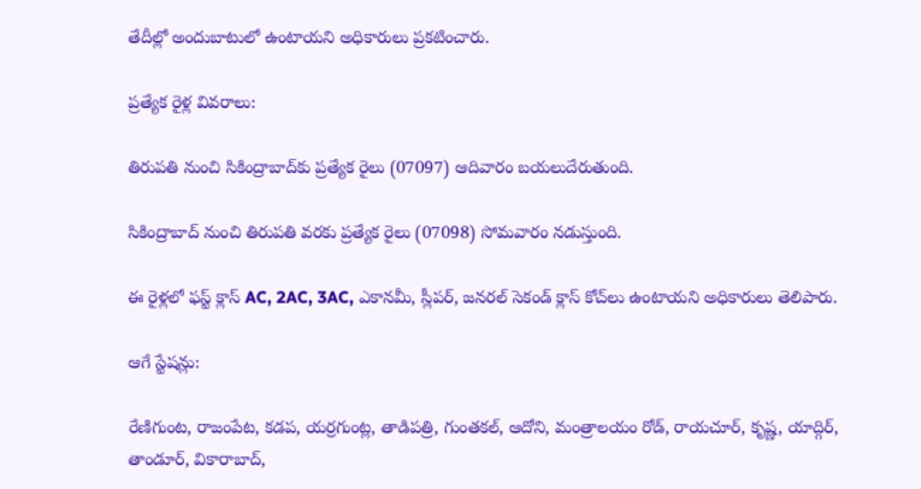తేదీల్లో అందుబాటులో ఉంటాయని అధికారులు ప్రకటించారు.

ప్రత్యేక రైళ్ల వివరాలు:

తిరుపతి నుంచి సికింద్రాబాద్‌కు ప్రత్యేక రైలు (07097) ఆదివారం బయలుదేరుతుంది.

సికింద్రాబాద్ నుంచి తిరుపతి వరకు ప్రత్యేక రైలు (07098) సోమవారం నడుస్తుంది.

ఈ రైళ్లలో ఫస్ట్ క్లాస్ AC, 2AC, 3AC, ఎకానమీ, స్లీపర్, జనరల్ సెకండ్ క్లాస్ కోచ్‌లు ఉంటాయని అధికారులు తెలిపారు.

ఆగే స్టేషన్లు:

రేణిగుంట, రాజంపేట, కడప, యర్రగుంట్ల, తాడిపత్రి, గుంతకల్, ఆదోని, మంత్రాలయం రోడ్, రాయచూర్, కృష్ణ, యాద్గిర్, తాండూర్, వికారాబాద్,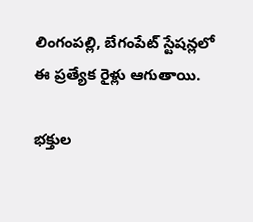లింగంపల్లి, బేగంపేట్ స్టేషన్లలో ఈ ప్రత్యేక రైళ్లు ఆగుతాయి.

భక్తుల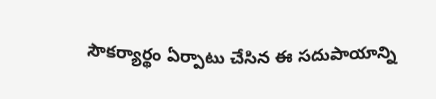సౌకర్యార్థం ఏర్పాటు చేసిన ఈ సదుపాయాన్ని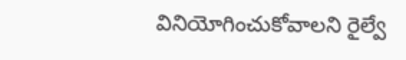వినియోగించుకోవాలని రైల్వే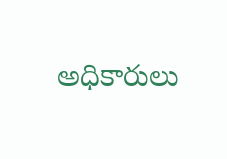అధికారులు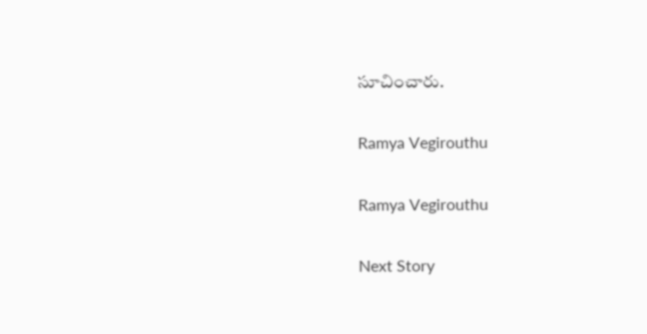సూచించారు.

Ramya Vegirouthu

Ramya Vegirouthu

Next Story